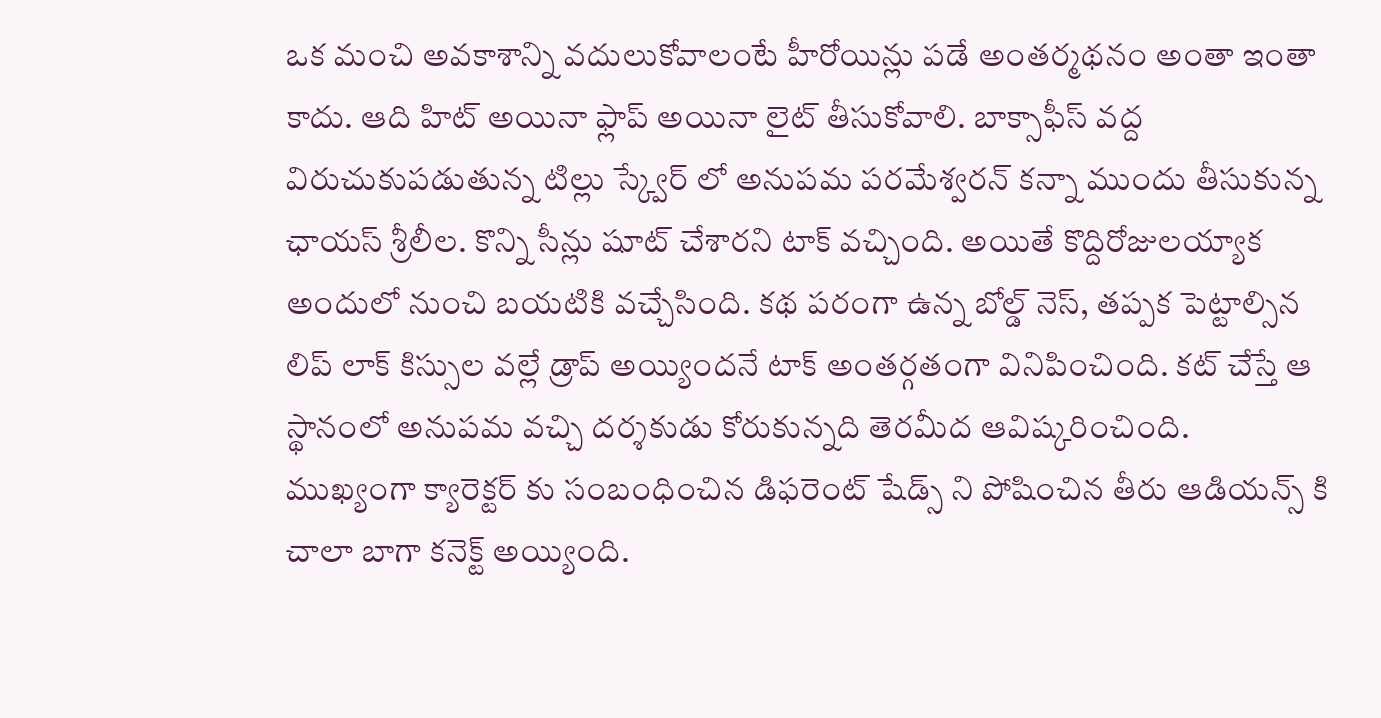ఒక మంచి అవకాశాన్ని వదులుకోవాలంటే హీరోయిన్లు పడే అంతర్మథనం అంతా ఇంతా కాదు. ఆది హిట్ అయినా ఫ్లాప్ అయినా లైట్ తీసుకోవాలి. బాక్సాఫీస్ వద్ద విరుచుకుపడుతున్న టిల్లు స్క్వేర్ లో అనుపమ పరమేశ్వరన్ కన్నా ముందు తీసుకున్న ఛాయస్ శ్రీలీల. కొన్ని సీన్లు షూట్ చేశారని టాక్ వచ్చింది. అయితే కొద్దిరోజులయ్యాక అందులో నుంచి బయటికి వచ్చేసింది. కథ పరంగా ఉన్న బోల్డ్ నెస్, తప్పక పెట్టాల్సిన లిప్ లాక్ కిస్సుల వల్లే డ్రాప్ అయ్యిందనే టాక్ అంతర్గతంగా వినిపించింది. కట్ చేస్తే ఆ స్థానంలో అనుపమ వచ్చి దర్శకుడు కోరుకున్నది తెరమీద ఆవిష్కరించింది.
ముఖ్యంగా క్యారెక్టర్ కు సంబంధించిన డిఫరెంట్ షేడ్స్ ని పోషించిన తీరు ఆడియన్స్ కి చాలా బాగా కనెక్ట్ అయ్యింది.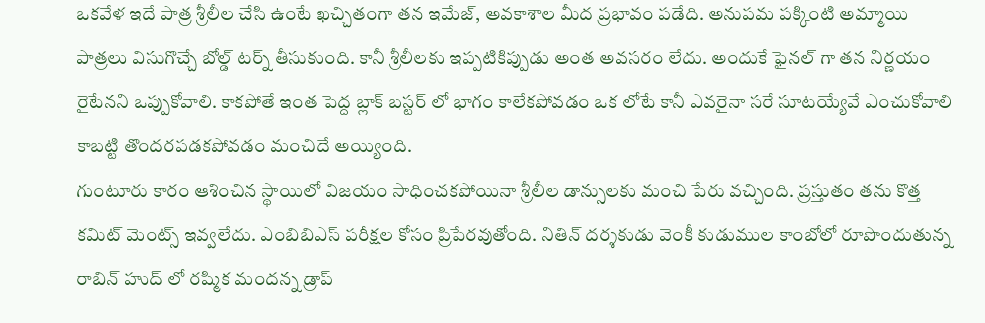ఒకవేళ ఇదే పాత్ర శ్రీలీల చేసి ఉంటే ఖచ్చితంగా తన ఇమేజ్, అవకాశాల మీద ప్రభావం పడేది. అనుపమ పక్కింటి అమ్మాయి పాత్రలు విసుగొచ్చే బోల్డ్ టర్న్ తీసుకుంది. కానీ శ్రీలీలకు ఇప్పటికిప్పుడు అంత అవసరం లేదు. అందుకే ఫైనల్ గా తన నిర్ణయం రైటేనని ఒప్పుకోవాలి. కాకపోతే ఇంత పెద్ద బ్లాక్ బస్టర్ లో భాగం కాలేకపోవడం ఒక లోటే కానీ ఎవరైనా సరే సూటయ్యేవే ఎంచుకోవాలి కాబట్టి తొందరపడకపోవడం మంచిదే అయ్యింది.
గుంటూరు కారం ఆశించిన స్థాయిలో విజయం సాధించకపోయినా శ్రీలీల డాన్సులకు మంచి పేరు వచ్చింది. ప్రస్తుతం తను కొత్త కమిట్ మెంట్స్ ఇవ్వలేదు. ఎంబిబిఎస్ పరీక్షల కోసం ప్రిపేరవుతోంది. నితిన్ దర్శకుడు వెంకీ కుడుముల కాంబోలో రూపొందుతున్న రాబిన్ హుద్ లో రష్మిక మందన్న డ్రాప్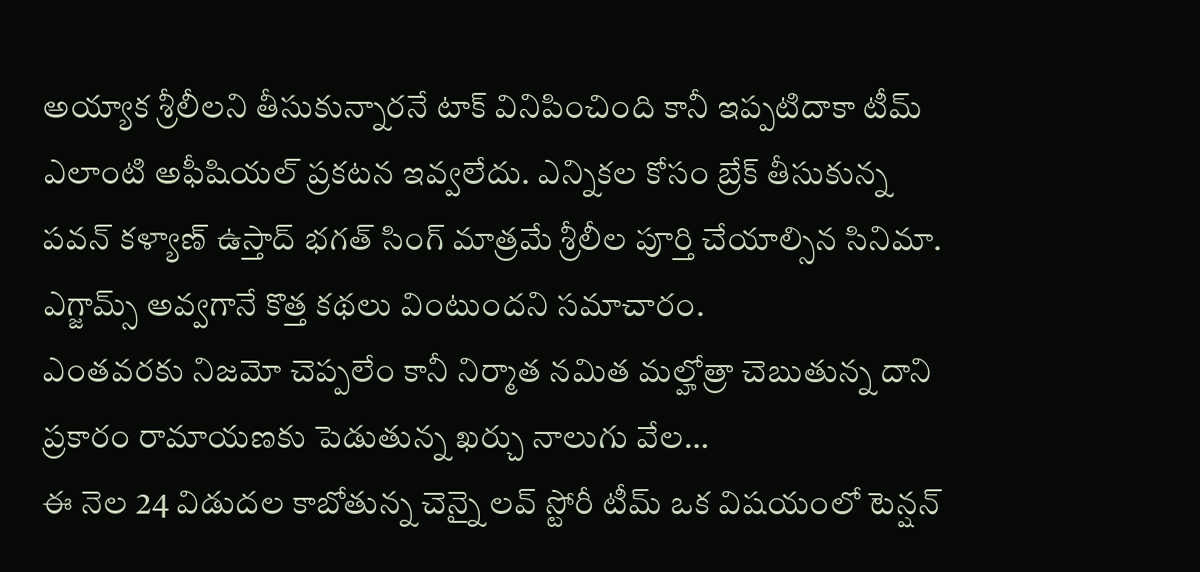అయ్యాక శ్రీలీలని తీసుకున్నారనే టాక్ వినిపించింది కానీ ఇప్పటిదాకా టీమ్ ఎలాంటి అఫీషియల్ ప్రకటన ఇవ్వలేదు. ఎన్నికల కోసం బ్రేక్ తీసుకున్న పవన్ కళ్యాణ్ ఉస్తాద్ భగత్ సింగ్ మాత్రమే శ్రీలీల పూర్తి చేయాల్సిన సినిమా. ఎగ్జామ్స్ అవ్వగానే కొత్త కథలు వింటుందని సమాచారం.
ఎంతవరకు నిజమో చెప్పలేం కానీ నిర్మాత నమిత మల్హోత్రా చెబుతున్న దాని ప్రకారం రామాయణకు పెడుతున్న ఖర్చు నాలుగు వేల…
ఈ నెల 24 విడుదల కాబోతున్న చెన్నై లవ్ స్టోరీ టీమ్ ఒక విషయంలో టెన్షన్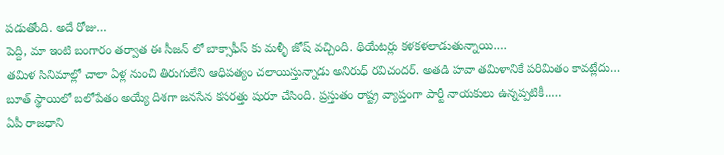పడుతోంది. అదే రోజు…
పెద్ది, మా ఇంటి బంగారం తర్వాత ఈ సీజన్ లో బాక్సాఫీస్ కు మళ్ళీ జోష్ వచ్చింది. థియేటర్లు కళకళలాడుతున్నాయి.…
తమిళ సినిమాల్లో చాలా ఏళ్ల నుంచి తిరుగులేని ఆధిపత్యం చలాయిస్తున్నాడు అనిరుధ్ రవిచందర్. అతడి హవా తమిళానికే పరిమితం కావట్లేదు…
బూత్ స్థాయిలో బలోపేతం అయ్యే దిశగా జనసేన కసరత్తు షురూ చేసింది. ప్రస్తుతం రాష్ట్ర వ్యాప్తంగా పార్టీ నాయకులు ఉన్నప్పటికీ..…
ఏపీ రాజధాని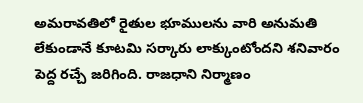అమరావతిలో రైతుల భూములను వారి అనుమతి లేకుండానే కూటమి సర్కారు లాక్కుంటోందని శనివారం పెద్ద రచ్చే జరిగింది. రాజధాని నిర్మాణం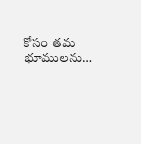కోసం తమ భూములను…